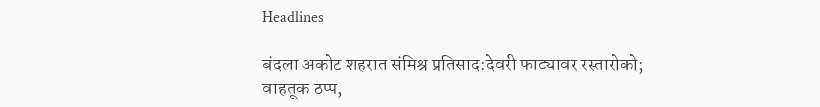Headlines

बंदला अकोट शहरात संमिश्र प्रतिसाद:देवरी फाट्यावर रस्तारोको; वाहतूक ठप्प,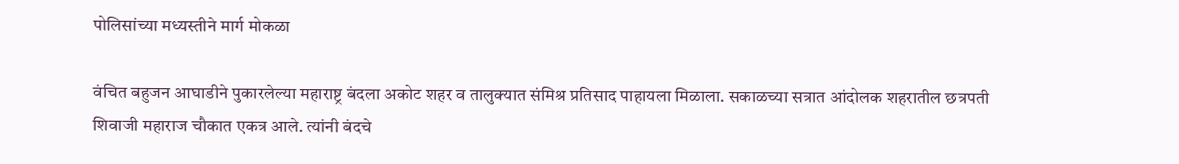पोलिसांच्या मध्यस्तीने मार्ग मोकळा

वंचित बहुजन आघाडीने पुकारलेल्या महाराष्ट्र बंदला अकोट शहर व तालुक्यात संमिश्र प्रतिसाद पाहायला मिळाला. सकाळच्या सत्रात आंदोलक शहरातील छत्रपती शिवाजी महाराज चौकात एकत्र आले. त्यांनी बंदचे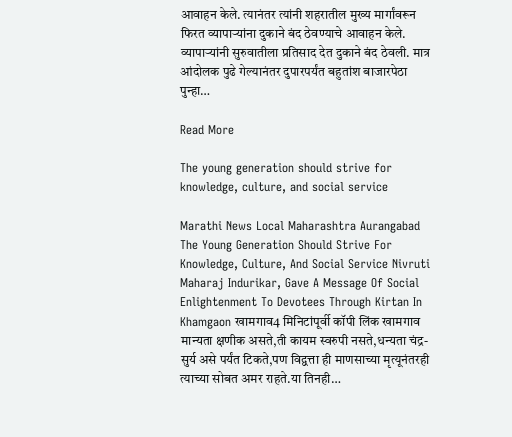आवाहन केले. त्यानंतर त्यांनी शहरातील मुख्य मार्गांवरून फिरत व्यापाऱ्यांना दुकाने बंद ठेवण्याचे आवाहन केले. व्यापाऱ्यांनी सुरुवातीला प्रतिसाद देत दुकाने बंद ठेवली. मात्र आंदोलक पुढे गेल्यानंतर दुपारपर्यंत बहुतांश बाजारपेठा पुन्हा…

Read More

The young generation should strive for knowledge, culture, and social service

Marathi News Local Maharashtra Aurangabad The Young Generation Should Strive For Knowledge, Culture, And Social Service Nivruti Maharaj Indurikar, Gave A Message Of Social Enlightenment To Devotees Through Kirtan In Khamgaon खामगाव4 मिनिटांपूर्वी कॉपी लिंक खामगाव मान्यता क्षणीक असते,ती कायम स्वरुपी नसते,धन्यता चंद्र-सुर्य असे पर्यंत टिकते,पण विद्वत्ता ही माणसाच्या मृत्यूनंतरही त्याच्या सोबत अमर राहते.या तिनही…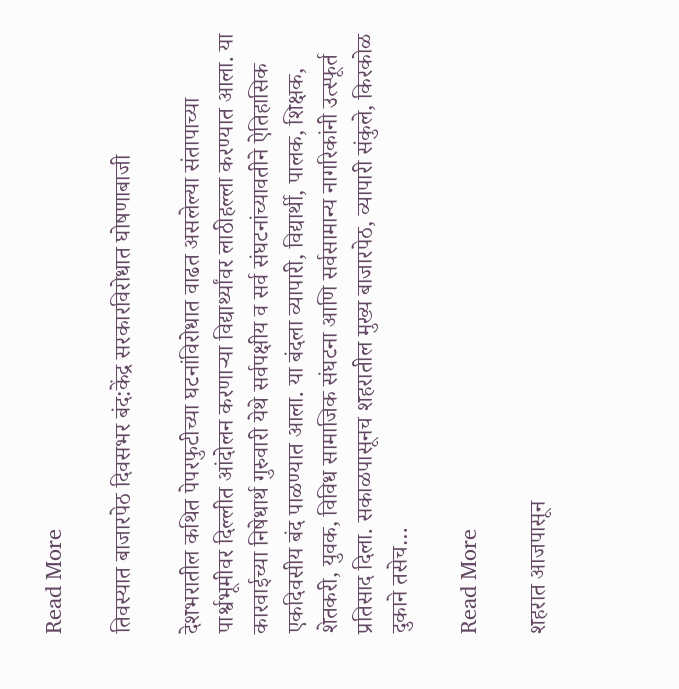Read More

तिवस्यात बाजारपेठ दिवसभर बंद:केंद्र सरकारविरोधात घोषणाबाजी

देशभरातील कथित पेपरफुटीच्या घटनांविरोधात वाढत असलेल्या संतापाच्या पार्श्वभूमीवर दिल्लीत आंदोलन करणाऱ्या विद्यार्थ्यांवर लाठीहल्ला करण्यात आला. या कारवाईच्या निषेधार्थ गुरुवारी येथे सर्वपक्षीय व सर्व संघटनांच्यावतीने ऐतिहासिक एकदिवसीय बंद पाळण्यात आला. या बंदला व्यापारी, विद्यार्थी, पालक, शिक्षक, शेतकरी, युवक, विविध सामाजिक संघटना आणि सर्वसामान्य नागरिकांनी उत्स्फूर्त प्रतिसाद दिला. सकाळपासूनच शहरातील मुख्य बाजारपेठ, व्यापारी संकुले, किरकोळ दुकाने तसेच…

Read More

शहरात आजपासून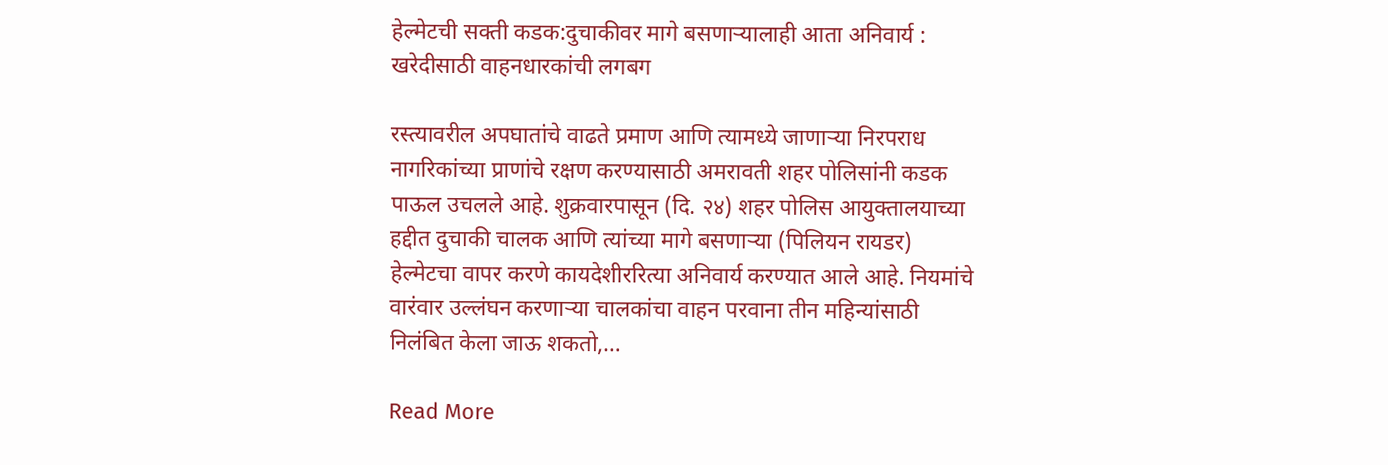हेल्मेटची सक्ती कडक:दुचाकीवर मागे बसणाऱ्यालाही आता अनिवार्य : खरेदीसाठी वाहनधारकांची लगबग

रस्त्यावरील अपघातांचे वाढते प्रमाण आणि त्यामध्ये जाणाऱ्या निरपराध नागरिकांच्या प्राणांचे रक्षण करण्यासाठी अमरावती शहर पोलिसांनी कडक पाऊल उचलले आहे. शुक्रवारपासून (दि. २४) शहर पोलिस आयुक्तालयाच्या हद्दीत दुचाकी चालक आणि त्यांच्या मागे बसणाऱ्या (पिलियन रायडर) हेल्मेटचा वापर करणे कायदेशीररित्या अनिवार्य करण्यात आले आहे. नियमांचे वारंवार उल्लंघन करणाऱ्या चालकांचा वाहन परवाना तीन महिन्यांसाठी निलंबित केला जाऊ शकतो,…

Read More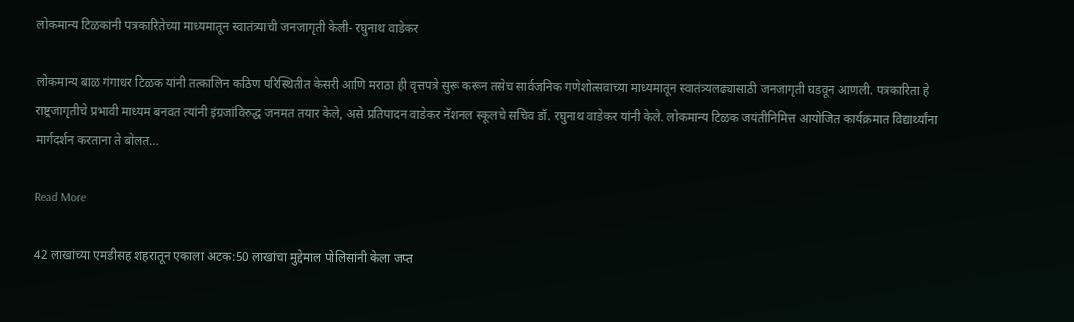लोकमान्य टिळकांनी पत्रकारितेच्या माध्यमातून स्वातंत्र्याची जनजागृती केली- रघुनाथ वाडेकर

लोकमान्य बाळ गंगाधर टिळक यांनी तत्कालिन कठिण परिस्थितीत केसरी आणि मराठा ही वृत्तपत्रे सुरू करून तसेच सार्वजनिक गणेशोत्सवाच्या माध्यमातून स्वातंत्र्यलढ्यासाठी जनजागृती घडवून आणली. पत्रकारिता हे राष्ट्रजागृतीचे प्रभावी माध्यम बनवत त्यांनी इंग्रजांविरुद्ध जनमत तयार केले, असे प्रतिपादन वाडेकर नॅशनल स्कूलचे सचिव डॉ. रघुनाथ वाडेकर यांनी केले. लोकमान्य टिळक जयंतीनिमित्त आयोजित कार्यक्रमात विद्यार्थ्यांना मार्गदर्शन करताना ते बोलत…

Read More

42 लाखांच्या एमडीसह शहरातून एकाला अटक:50 लाखांचा मुद्देमाल पोलिसांनी केला जप्त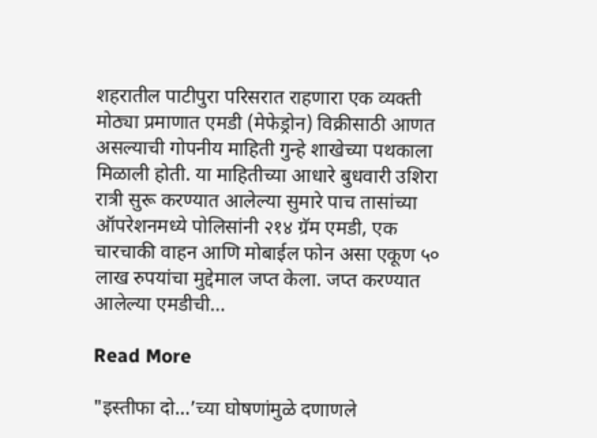शहरातील पाटीपुरा परिसरात राहणारा एक व्यक्ती मोठ्या प्रमाणात एमडी (मेफेड्रोन) विक्रीसाठी आणत असल्याची गोपनीय माहिती गुन्हे शाखेच्या पथकाला मिळाली होती. या माहितीच्या आधारे बुधवारी उशिरा रात्री सुरू करण्यात आलेल्या सुमारे पाच तासांच्या ऑपरेशनमध्ये पोलिसांनी २१४ ग्रॅम एमडी, एक चारचाकी वाहन आणि मोबाईल फोन असा एकूण ५० लाख रुपयांचा मुद्देमाल जप्त केला. जप्त करण्यात आलेल्या एमडीची…

Read More

"इस्तीफा दो…’च्या घोषणांमुळे दणाणले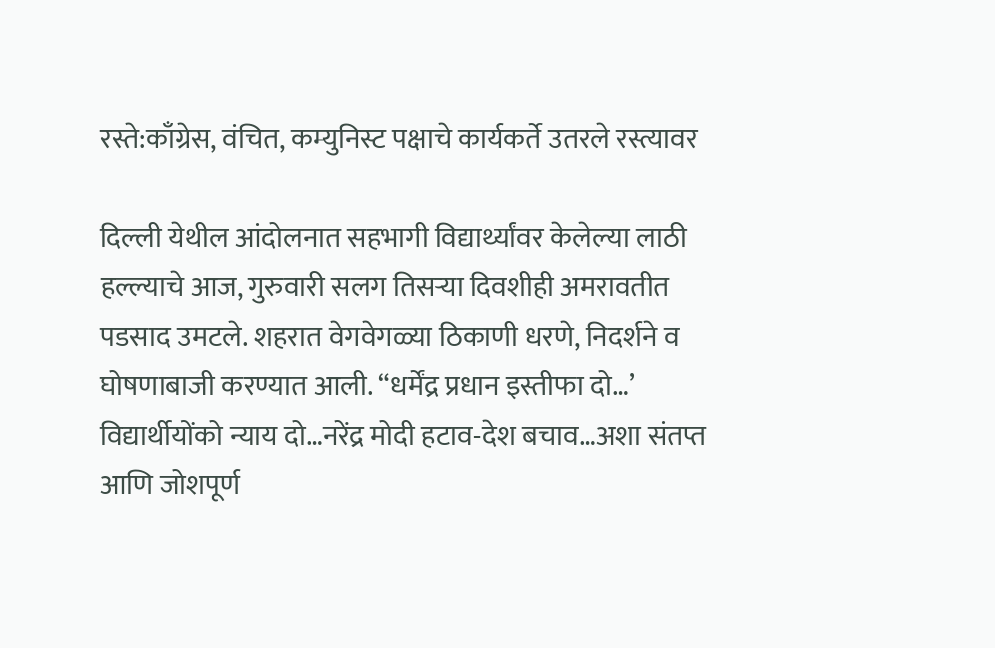रस्ते:काँग्रेस, वंचित, कम्युनिस्ट पक्षाचे कार्यकर्ते उतरले रस्त्यावर

दिल्ली येथील आंदोलनात सहभागी विद्यार्थ्यांवर केलेल्या लाठी हल्ल्याचे आज, गुरुवारी सलग तिसऱ्या दिवशीही अमरावतीत पडसाद उमटले. शहरात वेगवेगळ्या ठिकाणी धरणे, निदर्शने व घोषणाबाजी करण्यात आली. “धर्मेंद्र प्रधान इस्तीफा दो…’ विद्यार्थीयोंको न्याय दो…नरेंद्र मोदी हटाव-देश बचाव…अशा संतप्त आणि जोशपूर्ण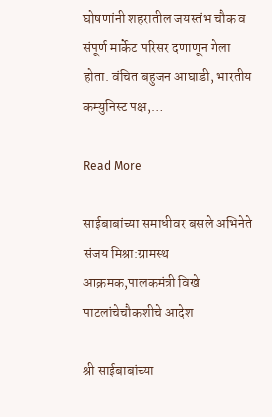घोषणांनी शहरातील जयस्तंभ चौक व संपूर्ण मार्केट परिसर दणाणून गेला होता. वंचित बहुजन आघाडी, भारतीय कम्युनिस्ट पक्ष,…

Read More

साईबाबांच्या समाधीवर बसले अभिनेते संजय मिश्रा:ग्रामस्थ आक्रमक,पालकमंत्री विखे पाटलांचेचौकशीचे आदेश

श्री साईबाबांच्या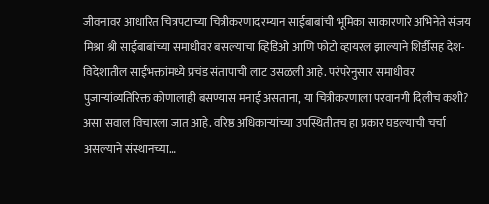जीवनावर आधारित चित्रपटाच्या चित्रीकरणादरम्यान साईबाबांची भूमिका साकारणारे अभिनेते संजय मिश्रा श्री साईबाबांच्या समाधीवर बसल्याचा व्हिडिओ आणि फोटो व्हायरल झाल्याने शिर्डीसह देश-विदेशातील साईभक्तांमध्ये प्रचंड संतापाची लाट उसळली आहे. परंपरेनुसार समाधीवर पुजाऱ्यांव्यतिरिक्त कोणालाही बसण्यास मनाई असताना, या चित्रीकरणाला परवानगी दिलीच कशी? असा सवाल विचारला जात आहे. वरिष्ठ अधिकाऱ्यांच्या उपस्थितीतच हा प्रकार घडल्याची चर्चा असल्याने संस्थानच्या…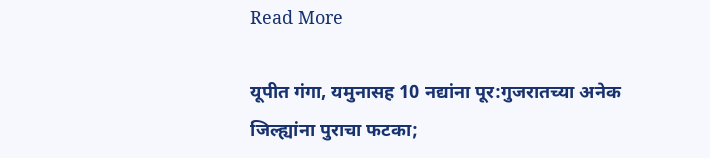Read More

यूपीत गंगा, यमुनासह 10 नद्यांना पूर:गुजरातच्या अनेक जिल्ह्यांना पुराचा फटका;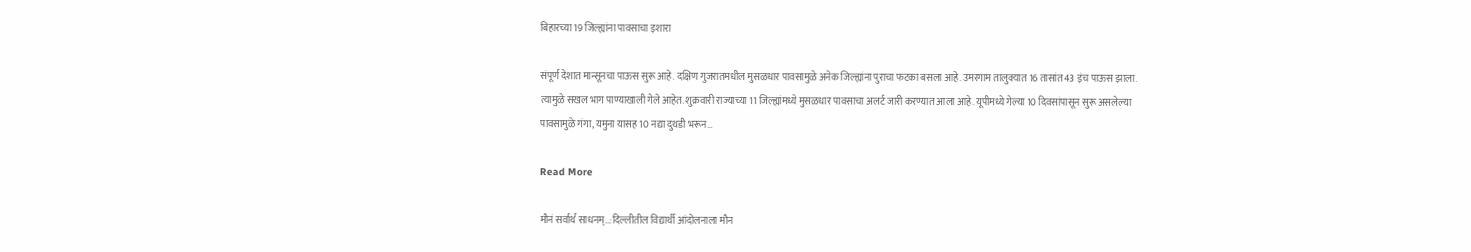बिहारच्या 19 जिल्ह्यांना पावसाचा इशारा

संपूर्ण देशात मान्सूनचा पाऊस सुरू आहे. दक्षिण गुजरातमधील मुसळधार पावसामुळे अनेक जिल्ह्यांना पुराचा फटका बसला आहे. उमरगाम तालुक्यात 16 तासांत 43 इंच पाऊस झाला. त्यामुळे सखल भाग पाण्याखाली गेले आहेत. शुक्रवारी राज्याच्या 11 जिल्ह्यांमध्ये मुसळधार पावसाचा अलर्ट जारी करण्यात आला आहे. यूपीमध्ये गेल्या 10 दिवसांपासून सुरू असलेल्या पावसामुळे गंगा, यमुना यासह 10 नद्या दुथडी भरून…

Read More

मौनं सर्वार्थ साधनम्…:दिल्लीतील विद्यार्थी आंदोलनाला मौन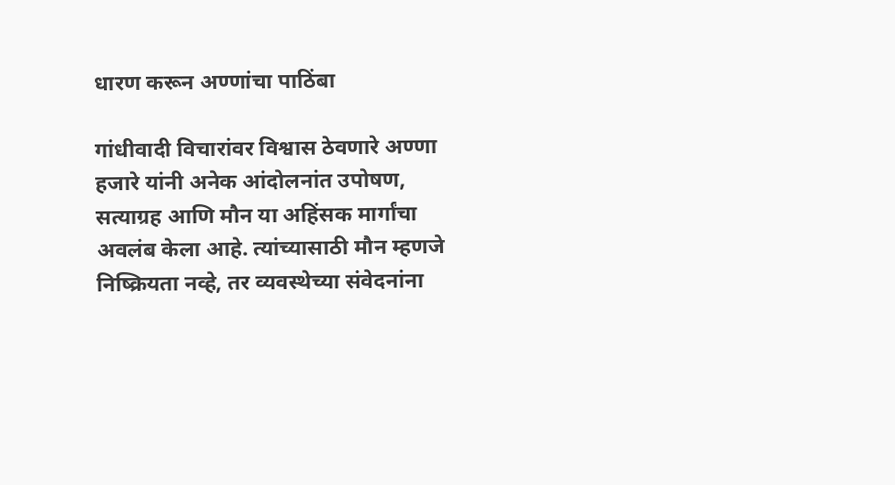धारण करून अण्णांचा पाठिंबा

गांधीवादी विचारांवर विश्वास ठेवणारे अण्णा हजारे यांनी अनेक आंदोलनांत उपोषण, सत्याग्रह आणि मौन या अहिंसक मार्गांचा अवलंब केला आहे. त्यांच्यासाठी मौन म्हणजे निष्क्रियता नव्हे, तर व्यवस्थेच्या संवेदनांना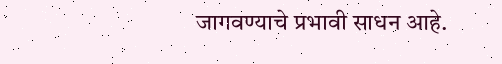जागवण्याचे प्रभावी साधन आहे.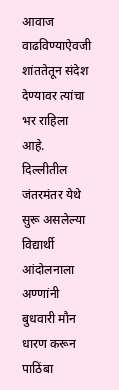आवाज वाढविण्याऐवजी शांततेतून संदेश देण्यावर त्यांचा भर राहिला आहे. दिल्लीतील जंतरमंतर येथे सुरू असलेल्या विद्यार्थी आंदोलनाला अण्णांनी बुधवारी मौन धारण करून पाठिंबा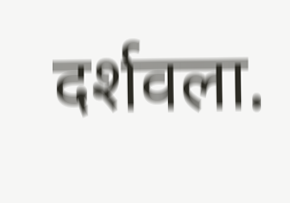दर्शवला.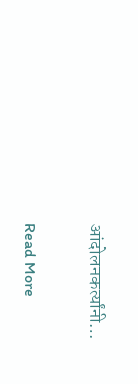आंदोलनकर्त्यांनी…

Read More